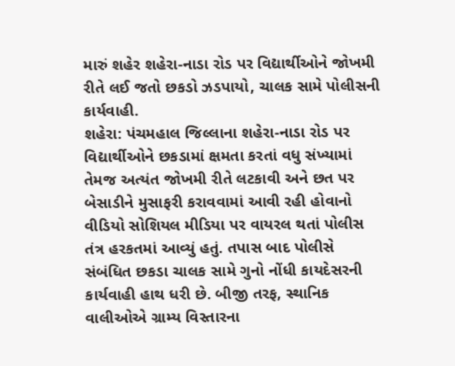મારું શહેર શહેરા-નાડા રોડ પર વિદ્યાર્થીઓને જોખમી રીતે લઈ જતો છકડો ઝડપાયો, ચાલક સામે પોલીસની કાર્યવાહી.
શહેરા: પંચમહાલ જિલ્લાના શહેરા-નાડા રોડ પર વિદ્યાર્થીઓને છકડામાં ક્ષમતા કરતાં વધુ સંખ્યામાં તેમજ અત્યંત જોખમી રીતે લટકાવી અને છત પર બેસાડીને મુસાફરી કરાવવામાં આવી રહી હોવાનો વીડિયો સોશિયલ મીડિયા પર વાયરલ થતાં પોલીસ તંત્ર હરકતમાં આવ્યું હતું. તપાસ બાદ પોલીસે સંબંધિત છકડા ચાલક સામે ગુનો નોંધી કાયદેસરની કાર્યવાહી હાથ ધરી છે. બીજી તરફ, સ્થાનિક વાલીઓએ ગ્રામ્ય વિસ્તારના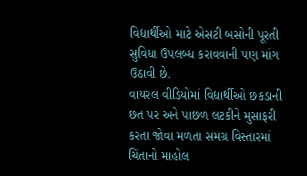વિદ્યાર્થીઓ માટે એસટી બસોની પૂરતી સુવિધા ઉપલબ્ધ કરાવવાની પણ માંગ ઉઠાવી છે.
વાયરલ વીડિયોમાં વિદ્યાર્થીઓ છકડાની છત પર અને પાછળ લટકીને મુસાફરી કરતા જોવા મળતા સમગ્ર વિસ્તારમાં ચિંતાનો માહોલ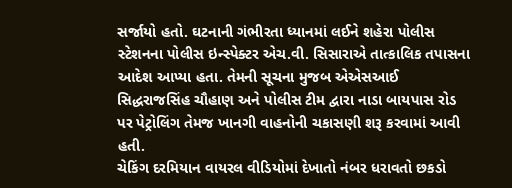સર્જાયો હતો. ઘટનાની ગંભીરતા ધ્યાનમાં લઈને શહેરા પોલીસ સ્ટેશનના પોલીસ ઇન્સ્પેક્ટર એચ.વી. સિસારાએ તાત્કાલિક તપાસના આદેશ આપ્યા હતા. તેમની સૂચના મુજબ એએસઆઈ સિદ્ધરાજસિંહ ચૌહાણ અને પોલીસ ટીમ દ્વારા નાડા બાયપાસ રોડ પર પેટ્રોલિંગ તેમજ ખાનગી વાહનોની ચકાસણી શરૂ કરવામાં આવી હતી.
ચેકિંગ દરમિયાન વાયરલ વીડિયોમાં દેખાતો નંબર ધરાવતો છકડો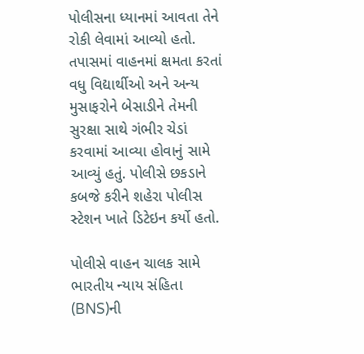પોલીસના ધ્યાનમાં આવતા તેને રોકી લેવામાં આવ્યો હતો. તપાસમાં વાહનમાં ક્ષમતા કરતાં વધુ વિદ્યાર્થીઓ અને અન્ય મુસાફરોને બેસાડીને તેમની સુરક્ષા સાથે ગંભીર ચેડાં કરવામાં આવ્યા હોવાનું સામે આવ્યું હતું. પોલીસે છકડાને કબજે કરીને શહેરા પોલીસ સ્ટેશન ખાતે ડિટેઇન કર્યો હતો.

પોલીસે વાહન ચાલક સામે ભારતીય ન્યાય સંહિતા (BNS)ની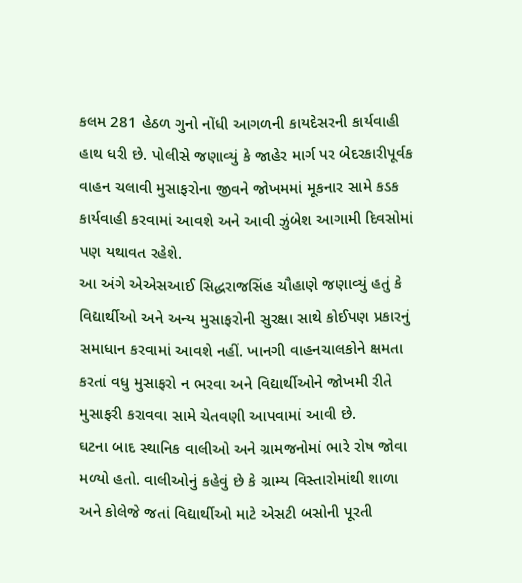કલમ 281 હેઠળ ગુનો નોંધી આગળની કાયદેસરની કાર્યવાહી હાથ ધરી છે. પોલીસે જણાવ્યું કે જાહેર માર્ગ પર બેદરકારીપૂર્વક વાહન ચલાવી મુસાફરોના જીવને જોખમમાં મૂકનાર સામે કડક કાર્યવાહી કરવામાં આવશે અને આવી ઝુંબેશ આગામી દિવસોમાં પણ યથાવત રહેશે.
આ અંગે એએસઆઈ સિદ્ધરાજસિંહ ચૌહાણે જણાવ્યું હતું કે વિદ્યાર્થીઓ અને અન્ય મુસાફરોની સુરક્ષા સાથે કોઈપણ પ્રકારનું સમાધાન કરવામાં આવશે નહીં. ખાનગી વાહનચાલકોને ક્ષમતા કરતાં વધુ મુસાફરો ન ભરવા અને વિદ્યાર્થીઓને જોખમી રીતે મુસાફરી કરાવવા સામે ચેતવણી આપવામાં આવી છે.
ઘટના બાદ સ્થાનિક વાલીઓ અને ગ્રામજનોમાં ભારે રોષ જોવા મળ્યો હતો. વાલીઓનું કહેવું છે કે ગ્રામ્ય વિસ્તારોમાંથી શાળા અને કોલેજે જતાં વિદ્યાર્થીઓ માટે એસટી બસોની પૂરતી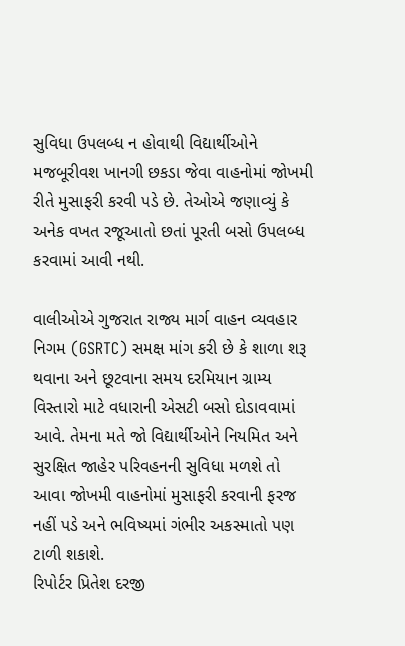સુવિધા ઉપલબ્ધ ન હોવાથી વિદ્યાર્થીઓને મજબૂરીવશ ખાનગી છકડા જેવા વાહનોમાં જોખમી રીતે મુસાફરી કરવી પડે છે. તેઓએ જણાવ્યું કે અનેક વખત રજૂઆતો છતાં પૂરતી બસો ઉપલબ્ધ કરવામાં આવી નથી.

વાલીઓએ ગુજરાત રાજ્ય માર્ગ વાહન વ્યવહાર નિગમ (GSRTC) સમક્ષ માંગ કરી છે કે શાળા શરૂ થવાના અને છૂટવાના સમય દરમિયાન ગ્રામ્ય વિસ્તારો માટે વધારાની એસટી બસો દોડાવવામાં આવે. તેમના મતે જો વિદ્યાર્થીઓને નિયમિત અને સુરક્ષિત જાહેર પરિવહનની સુવિધા મળશે તો આવા જોખમી વાહનોમાં મુસાફરી કરવાની ફરજ નહીં પડે અને ભવિષ્યમાં ગંભીર અકસ્માતો પણ ટાળી શકાશે.
રિપોર્ટર પ્રિતેશ દરજી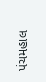પંચમહાલ